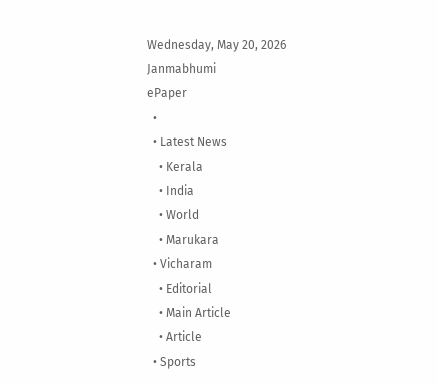Wednesday, May 20, 2026
Janmabhumi
ePaper
  •
  • Latest News
    • Kerala
    • India
    • World
    • Marukara
  • Vicharam
    • Editorial
    • Main Article
    • Article
  • Sports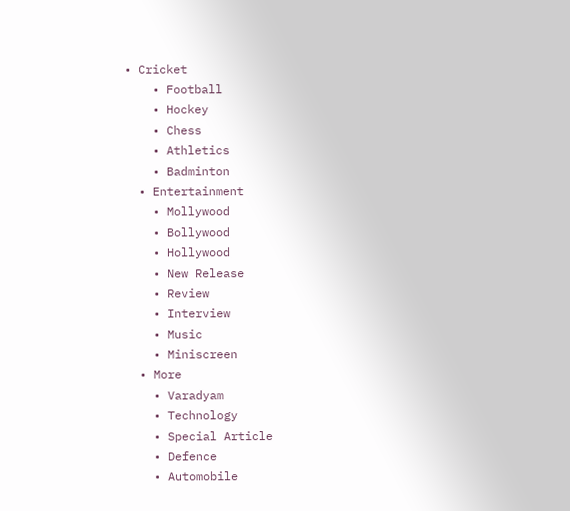• Cricket
    • Football
    • Hockey
    • Chess
    • Athletics
    • Badminton
  • Entertainment
    • Mollywood
    • Bollywood
    • Hollywood
    • New Release
    • Review
    • Interview
    • Music
    • Miniscreen
  • More
    • Varadyam
    • Technology
    • Special Article
    • Defence
    • Automobile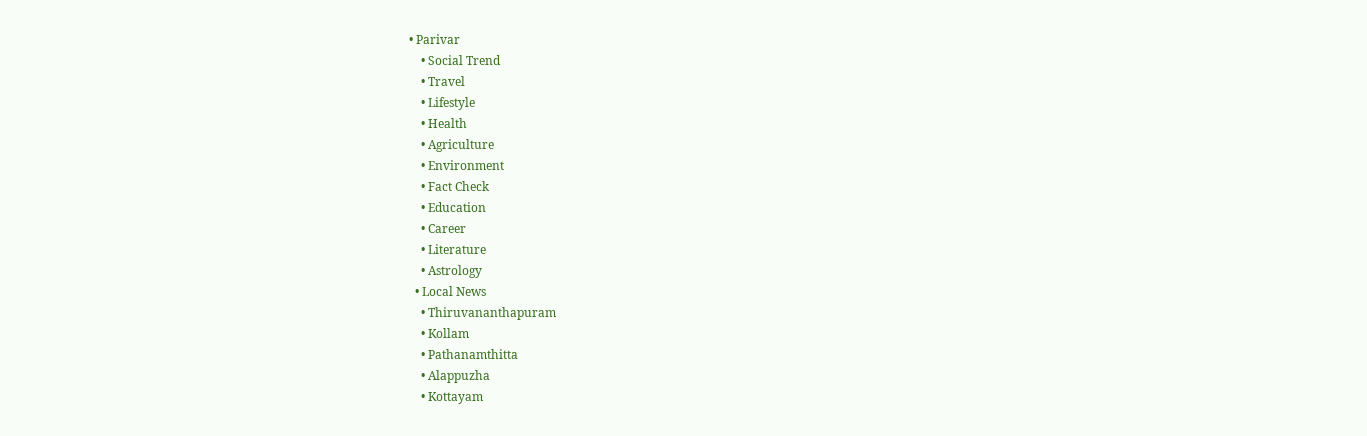• Parivar
    • Social Trend
    • Travel
    • Lifestyle
    • Health
    • Agriculture
    • Environment
    • Fact Check
    • Education
    • Career
    • Literature
    • Astrology
  • Local News
    • Thiruvananthapuram
    • Kollam
    • Pathanamthitta
    • Alappuzha
    • Kottayam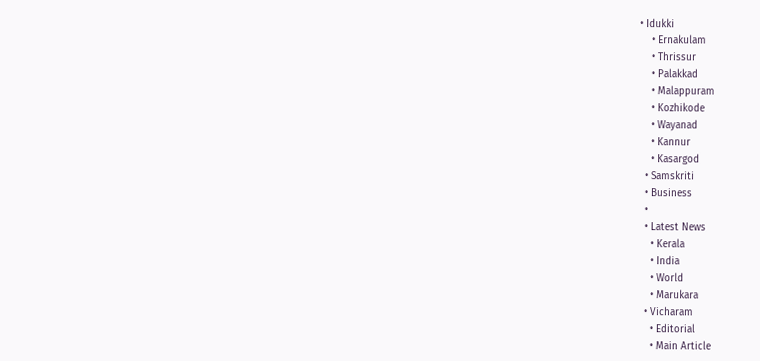• Idukki
    • Ernakulam
    • Thrissur
    • Palakkad
    • Malappuram
    • Kozhikode
    • Wayanad
    • Kannur
    • Kasargod
  • Samskriti
  • Business
  •
  • Latest News
    • Kerala
    • India
    • World
    • Marukara
  • Vicharam
    • Editorial
    • Main Article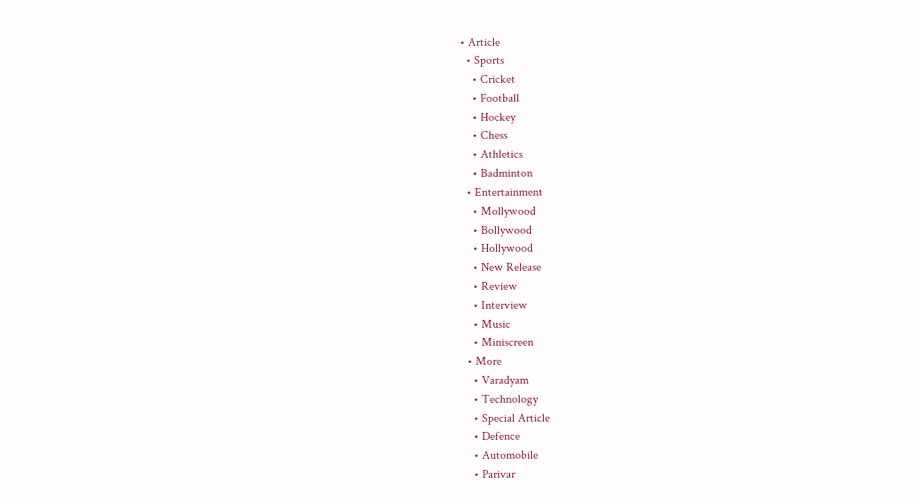• Article
  • Sports
    • Cricket
    • Football
    • Hockey
    • Chess
    • Athletics
    • Badminton
  • Entertainment
    • Mollywood
    • Bollywood
    • Hollywood
    • New Release
    • Review
    • Interview
    • Music
    • Miniscreen
  • More
    • Varadyam
    • Technology
    • Special Article
    • Defence
    • Automobile
    • Parivar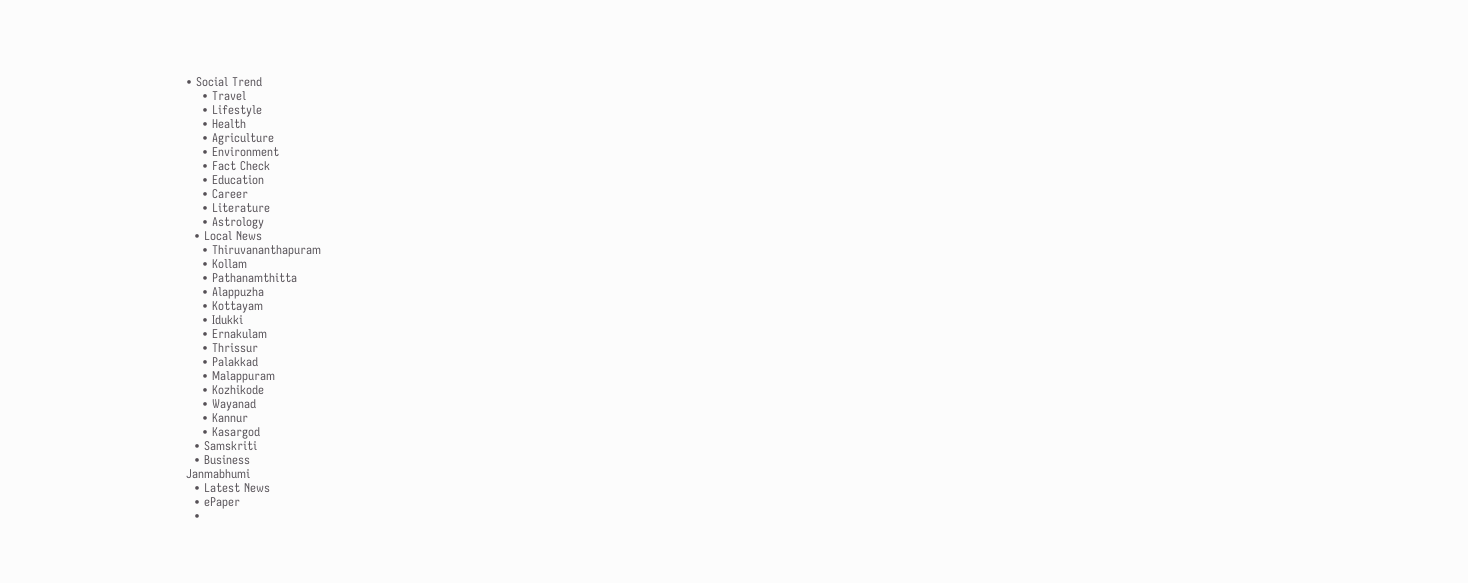• Social Trend
    • Travel
    • Lifestyle
    • Health
    • Agriculture
    • Environment
    • Fact Check
    • Education
    • Career
    • Literature
    • Astrology
  • Local News
    • Thiruvananthapuram
    • Kollam
    • Pathanamthitta
    • Alappuzha
    • Kottayam
    • Idukki
    • Ernakulam
    • Thrissur
    • Palakkad
    • Malappuram
    • Kozhikode
    • Wayanad
    • Kannur
    • Kasargod
  • Samskriti
  • Business
Janmabhumi
  • Latest News
  • ePaper
  •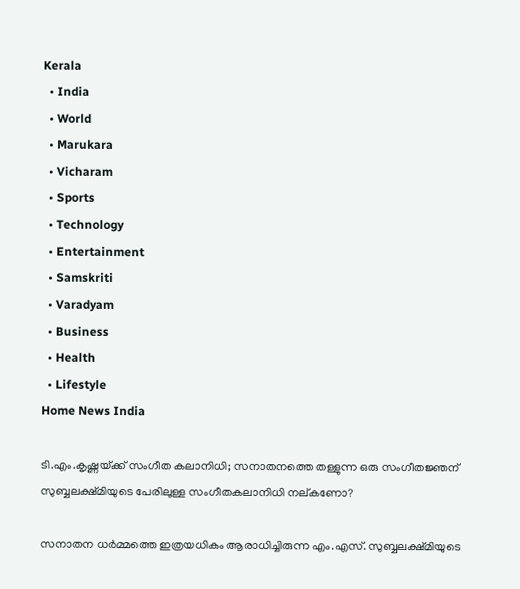Kerala
  • India
  • World
  • Marukara
  • Vicharam
  • Sports
  • Technology
  • Entertainment
  • Samskriti
  • Varadyam
  • Business
  • Health
  • Lifestyle
Home News India

ടി.എം.കൃഷ്ണയ്‌ക്ക് സംഗീത കലാനിധി; സനാതനത്തെ തള്ളുന്ന ഒരു സംഗീതജ്ഞന് സുബ്ബലക്ഷ്മിയുടെ പേരിലുള്ള സംഗീതകലാനിധി നല്കണോ?

സനാതന ധര്‍മ്മത്തെ ഇത്രയധികം ആരാധിച്ചിരുന്ന എം.എസ്. സുബ്ബലക്ഷ്മിയുടെ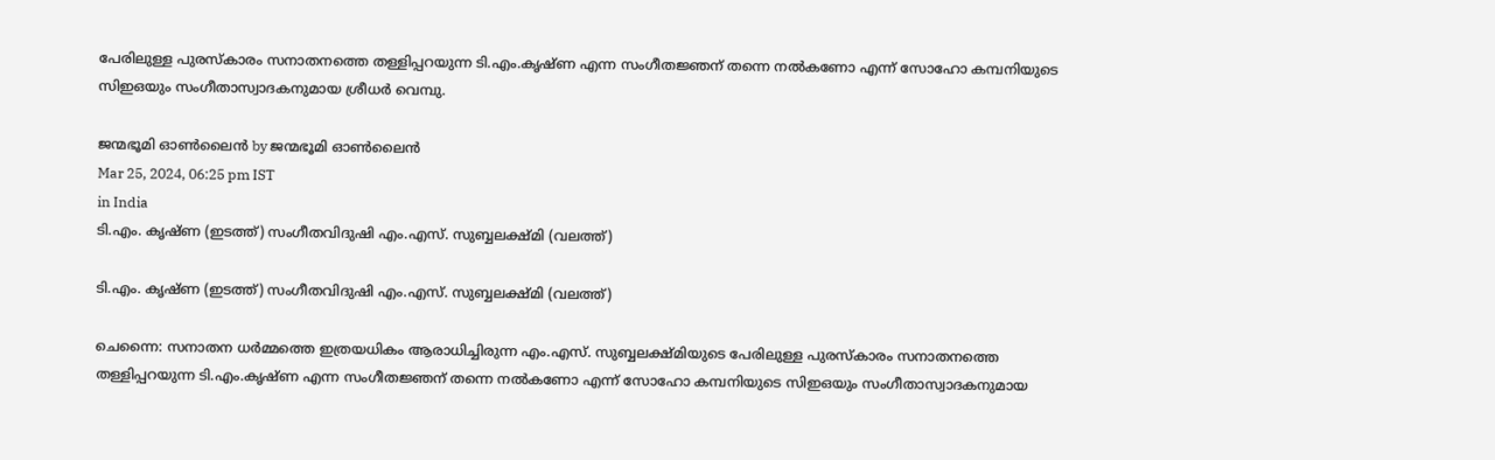പേരിലുള്ള പുരസ്കാരം സനാതനത്തെ തള്ളിപ്പറയുന്ന ടി.എം.കൃഷ്ണ എന്ന സംഗീതജ്ഞന് തന്നെ നല്‍കണോ എന്ന് സോഹോ കമ്പനിയുടെ സിഇഒയും സംഗീതാസ്വാദകനുമായ ശ്രീധര്‍ വെമ്പു.

ജന്മഭൂമി ഓണ്‍ലൈന്‍ by ജന്മഭൂമി ഓണ്‍ലൈന്‍
Mar 25, 2024, 06:25 pm IST
in India
ടി.എം. കൃഷ്ണ (ഇടത്ത്) സംഗീതവിദുഷി എം.എസ്. സുബ്ബലക്ഷ്മി (വലത്ത്)

ടി.എം. കൃഷ്ണ (ഇടത്ത്) സംഗീതവിദുഷി എം.എസ്. സുബ്ബലക്ഷ്മി (വലത്ത്)

ചെന്നൈ: സനാതന ധര്‍മ്മത്തെ ഇത്രയധികം ആരാധിച്ചിരുന്ന എം.എസ്. സുബ്ബലക്ഷ്മിയുടെ പേരിലുള്ള പുരസ്കാരം സനാതനത്തെ തള്ളിപ്പറയുന്ന ടി.എം.കൃഷ്ണ എന്ന സംഗീതജ്ഞന് തന്നെ നല്‍കണോ എന്ന് സോഹോ കമ്പനിയുടെ സിഇഒയും സംഗീതാസ്വാദകനുമായ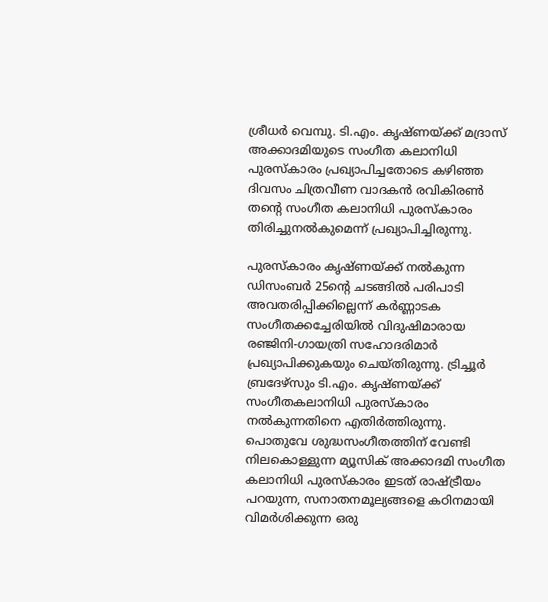ശ്രീധര്‍ വെമ്പു. ടി.എം. കൃഷ്ണയ്‌ക്ക് മദ്രാസ് അക്കാദമിയുടെ സംഗീത കലാനിധി പുരസ്കാരം പ്രഖ്യാപിച്ചതോടെ കഴി‍ഞ്ഞ ദിവസം ചിത്രവീണ വാദകന്‍ രവികിരണ്‍ തന്റെ സംഗീത കലാനിധി പുരസ്കാരം തിരിച്ചുനല്‍കുമെന്ന് പ്രഖ്യാപിച്ചിരുന്നു.

പുരസ്കാരം കൃഷ്ണയ്‌ക്ക് നല്‍കുന്ന ഡിസംബര്‍ 25ന്റെ ചടങ്ങില്‍ പരിപാടി അവതരിപ്പിക്കില്ലെന്ന് കര്‍ണ്ണാടക സംഗീതക്കച്ചേരിയില്‍ വിദുഷിമാരായ രഞ്ജിനി-ഗായത്രി സഹോദരിമാര്‍ പ്രഖ്യാപിക്കുകയും ചെയ്തിരുന്നു. ട്രിച്ചൂര്‍ ബ്രദേഴ്സും ടി.എം. കൃഷ്ണയ്‌ക്ക് സംഗീതകലാനിധി പുരസ്കാരം നല്‍കുന്നതിനെ എതിര്‍ത്തിരുന്നു. പൊതുവേ ശുദ്ധസംഗീതത്തിന് വേണ്ടി നിലകൊള്ളുന്ന മ്യൂസിക് അക്കാദമി സംഗീത കലാനിധി പുരസ്കാരം ഇടത് രാഷ്‌ട്രീയം പറയുന്ന, സനാതനമൂല്യങ്ങളെ കഠിനമായി വിമര്‍ശിക്കുന്ന ഒരു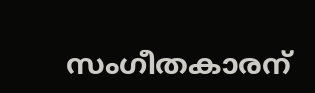സംഗീതകാരന്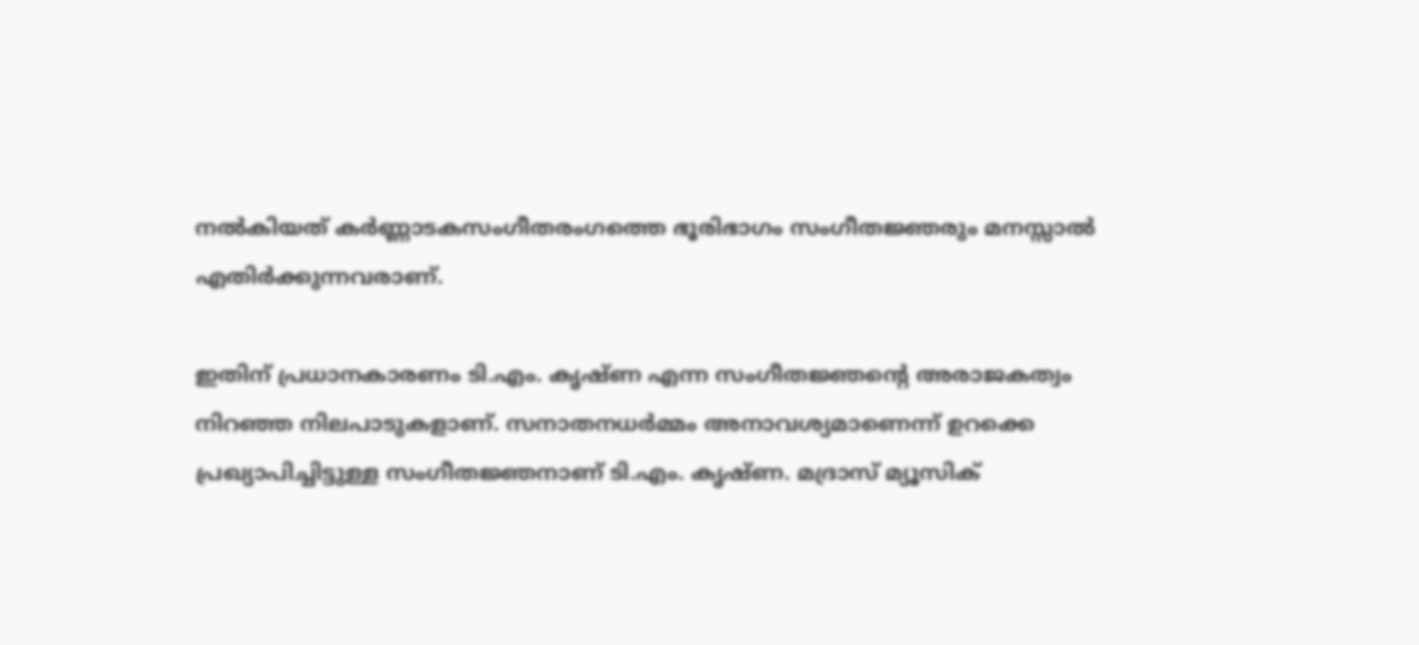നല്‍കിയത് കര്‍ണ്ണാടകസംഗീതരംഗത്തെ ഭൂരിഭാഗം സംഗീതജ്ഞരും മനസ്സാല്‍ എതിര്‍ക്കുന്നവരാണ്.

ഇതിന് പ്രധാനകാരണം ടി.എം. കൃഷ്ണ എന്ന സംഗീതജ്ഞന്റെ അരാജകത്വം നിറഞ്ഞ നിലപാടുകളാണ്. സനാതനധര്‍മ്മം അനാവശ്യമാണെന്ന് ഉറക്കെ പ്രഖ്യാപിച്ചിട്ടുള്ള സംഗീതജ്ഞനാണ് ടി.എം. കൃഷ്ണ. മദ്രാസ് മ്യൂസിക്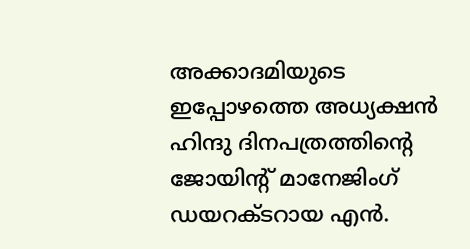അക്കാദമിയുടെ ഇപ്പോഴത്തെ അധ്യക്ഷന്‍ ഹിന്ദു ദിനപത്രത്തിന്റെ ജോയിന്‍റ് മാനേജിംഗ് ഡയറക്ടറായ എന്‍.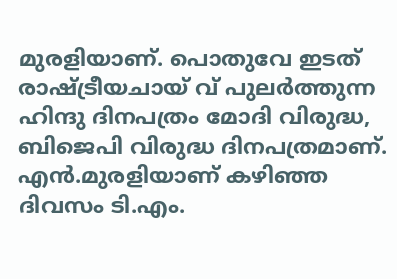മുരളിയാണ്. പൊതുവേ ഇടത് രാഷ്‌ട്രീയചായ് വ് പുലര്‍ത്തുന്ന ഹിന്ദു ദിനപത്രം മോദി വിരുദ്ധ, ബിജെപി വിരുദ്ധ ദിനപത്രമാണ്. എന്‍.മുരളിയാണ് കഴിഞ്ഞ ദിവസം ടി.എം.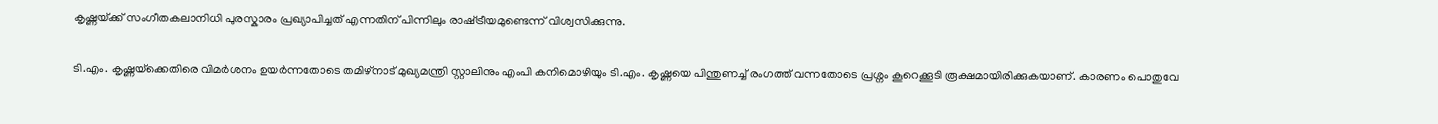കൃഷ്ണയ്‌ക്ക് സംഗീതകലാനിധി പുരസ്കാരം പ്രഖ്യാപിച്ചത് എന്നതിന് പിന്നിലും രാഷ്‌ട്രീയമുണ്ടെന്ന് വിശ്വസിക്കുന്നു.

ടി.എം. കൃഷ്ണയ്‌ക്കെതിരെ വിമര്‍ശനം ഉയര്‍ന്നതോടെ തമിഴ്നാട് മുഖ്യമന്ത്രി സ്റ്റാലിനും എംപി കനിമൊഴിയും ടി.എം. കൃഷ്ണയെ പിന്തുണച്ച് രംഗത്ത് വന്നതോടെ പ്രശ്നം കൂറെക്കൂടി രൂക്ഷമായിരിക്കുകയാണ്. കാരണം പൊതുവേ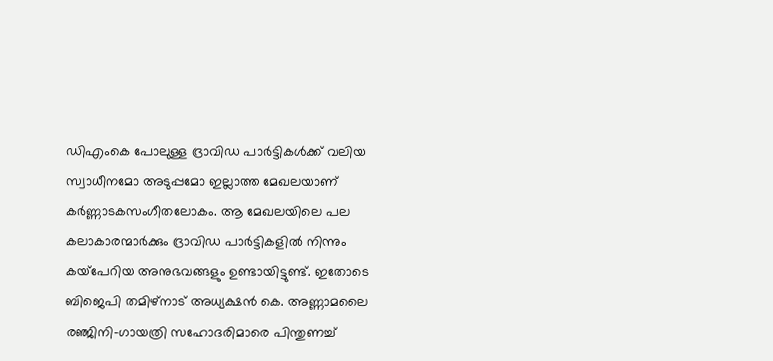ഡിഎംകെ പോലുള്ള ദ്രാവിഡ പാര്‍ട്ടികള്‍ക്ക് വലിയ സ്വാധീനമോ അടുപ്പമോ ഇല്ലാത്ത മേഖലയാണ് കര്‍ണ്ണാടകസംഗീതലോകം. ആ മേഖലയിലെ പല കലാകാരന്മാര്‍ക്കും ദ്രാവിഡ പാര്‍ട്ടികളില്‍ നിന്നും കയ്‌പേറിയ അനുഭവങ്ങളും ഉണ്ടായിട്ടുണ്ട്. ഇതോടെ ബിജെപി തമിഴ്നാട് അധ്യക്ഷന്‍ കെ. അണ്ണാമലൈ രഞ്ജിനി-ഗായത്രി സഹോദരിമാരെ പിന്തുണച്ച്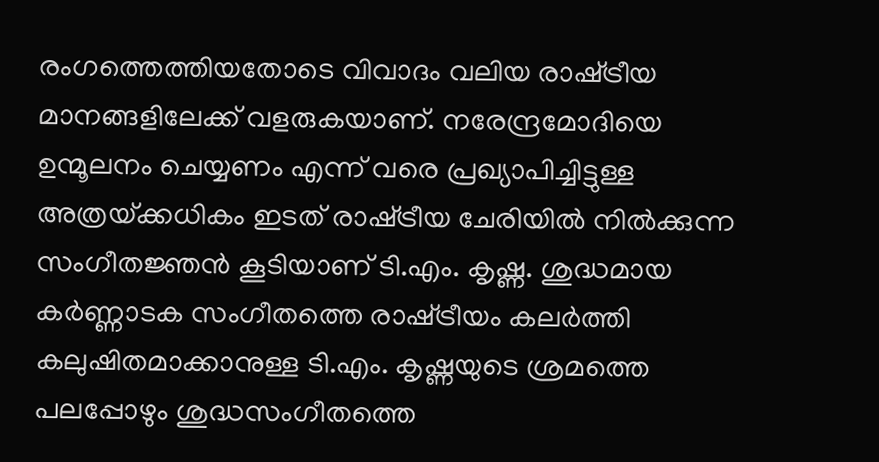രംഗത്തെത്തിയതോടെ വിവാദം വലിയ രാഷ്‌ട്രീയ മാനങ്ങളിലേക്ക് വളരുകയാണ്. നരേന്ദ്രമോദിയെ ഉന്മൂലനം ചെയ്യണം എന്ന് വരെ പ്രഖ്യാപിച്ചിട്ടുള്ള അത്രയ്‌ക്കധികം ഇടത് രാഷ്‌ട്രീയ ചേരിയില്‍ നില്‍ക്കുന്ന സംഗീതജ്ഞന്‍ കൂടിയാണ് ടി.എം. കൃഷ്ണ. ശുദ്ധമായ കര്‍ണ്ണാടക സംഗീതത്തെ രാഷ്‌ട്രീയം കലര്‍ത്തി കലുഷിതമാക്കാനുള്ള ടി.എം. കൃഷ്ണയുടെ ശ്രമത്തെ പലപ്പോഴും ശുദ്ധസംഗീതത്തെ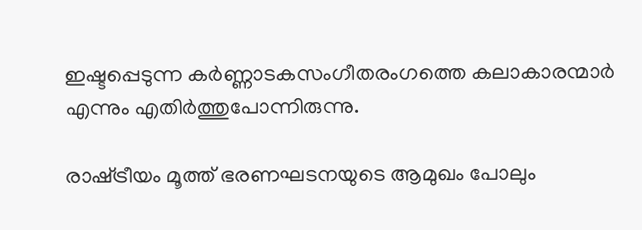ഇഷ്ടപ്പെടുന്ന കര്‍ണ്ണാടകസംഗീതരംഗത്തെ കലാകാരന്മാര്‍ എന്നും എതിര്‍ത്തുപോന്നിരുന്നു.

രാഷ്‌ട്രീയം മൂത്ത് ഭരണഘടനയുടെ ആമുഖം പോലും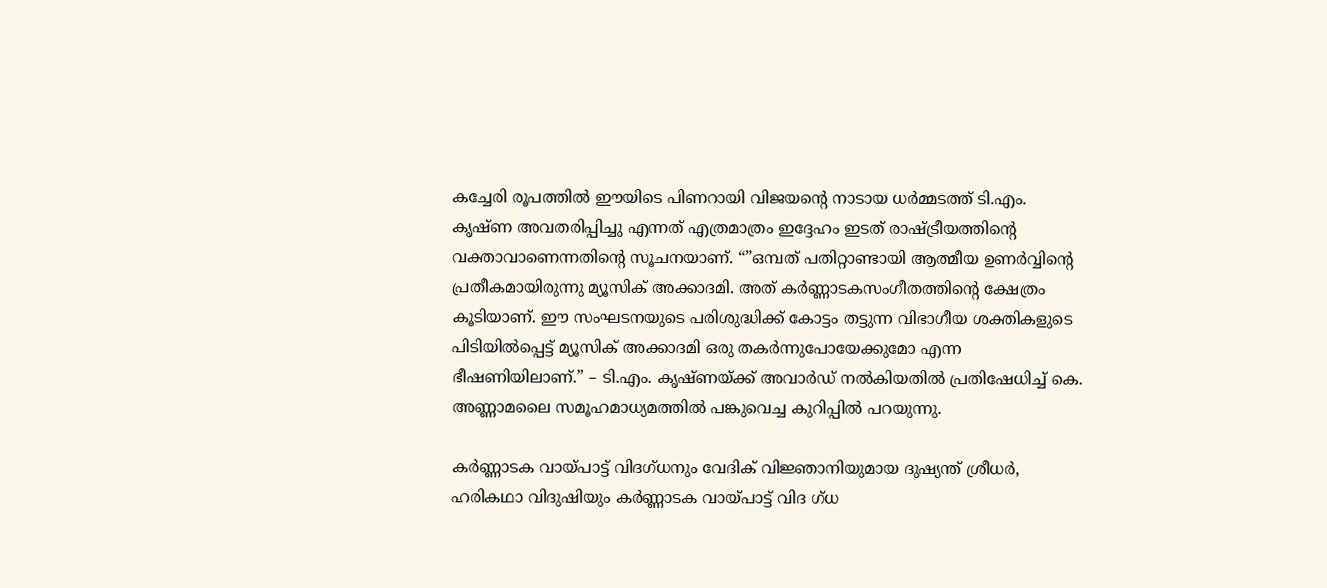കച്ചേരി രൂപത്തില്‍ ഈയിടെ പിണറായി വിജയന്റെ നാടായ ധര്‍മ്മടത്ത് ടി.എം. കൃഷ്ണ അവതരിപ്പിച്ചു എന്നത് എത്രമാത്രം ഇദ്ദേഹം ഇടത് രാഷ്‌ട്രീയത്തിന്റെ വക്താവാണെന്നതിന്റെ സൂചനയാണ്. “”ഒമ്പത് പതിറ്റാണ്ടായി ആത്മീയ ഉണര്‍വ്വിന്റെ പ്രതീകമായിരുന്നു മ്യൂസിക് അക്കാദമി. അത് കര്‍ണ്ണാടകസംഗീതത്തിന്റെ ക്ഷേത്രം കൂടിയാണ്. ഈ സംഘടനയുടെ പരിശുദ്ധിക്ക് കോട്ടം തട്ടുന്ന വിഭാഗീയ ശക്തികളുടെ പിടിയില്‍പ്പെട്ട് മ്യൂസിക് അക്കാദമി ഒരു തകര്‍ന്നുപോയേക്കുമോ എന്ന ഭീഷണിയിലാണ്.” – ടി.എം. കൃഷ്ണയ്‌ക്ക് അവാര്‍ഡ് നല്‍കിയതില്‍ പ്രതിഷേധിച്ച് കെ. അണ്ണാമലൈ സമൂഹമാധ്യമത്തില്‍ പങ്കുവെച്ച കുറിപ്പില്‍ പറയുന്നു.

കര്‍ണ്ണാടക വായ്‌പാട്ട് വിദഗ്ധനും വേദിക് വിജ്ഞാനിയുമായ ദുഷ്യന്ത് ശ്രീധര്‍, ഹരികഥാ വിദുഷിയും കര്‍ണ്ണാടക വായ്‌പാട്ട് വിദ ഗ്ധ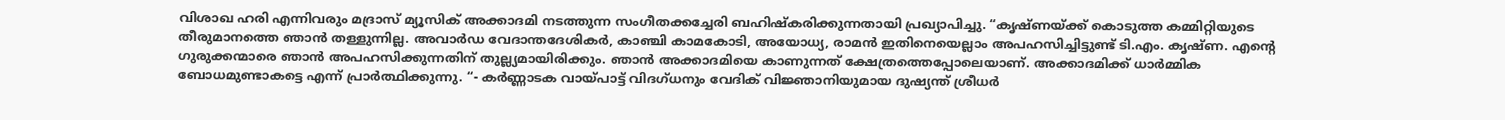വിശാഖ ഹരി എന്നിവരും മദ്രാസ് മ്യൂസിക് അക്കാദമി നടത്തുന്ന സംഗീതക്കച്ചേരി ബഹിഷ്കരിക്കുന്നതായി പ്രഖ്യാപിച്ചു. “കൃഷ്ണയ്‌ക്ക് കൊടുത്ത കമ്മിറ്റിയുടെ തീരുമാനത്തെ ഞാന്‍ തള്ളുന്നില്ല. അവാര്‍ഡ വേദാന്തദേശികര്‍, കാഞ്ചി കാമകോടി, അയോധ്യ, രാമന്‍ ഇതിനെയെല്ലാം അപഹസിച്ചിട്ടുണ്ട് ടി.എം. കൃഷ്ണ. എന്റെ ഗുരുക്കന്മാരെ ഞാന്‍ അപഹസിക്കുന്നതിന് തുല്ല്യമായിരിക്കും. ഞാന്‍ അക്കാദമിയെ കാണുന്നത് ക്ഷേത്രത്തെപ്പോലെയാണ്. അക്കാദമിക്ക് ധാര്‍മ്മിക ബോധമുണ്ടാകട്ടെ എന്ന് പ്രാര്‍ത്ഥിക്കുന്നു. “- കര്‍ണ്ണാടക വായ്‌പാട്ട് വിദഗ്ധനും വേദിക് വിജ്ഞാനിയുമായ ദുഷ്യന്ത് ശ്രീധര്‍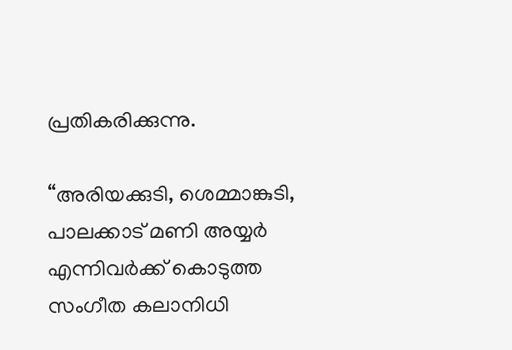പ്രതികരിക്കുന്നു.

“അരിയക്കുടി, ശെമ്മാങ്കുടി, പാലക്കാട് മണി അയ്യര്‍ എന്നിവര്‍ക്ക് കൊടുത്ത സംഗീത കലാനിധി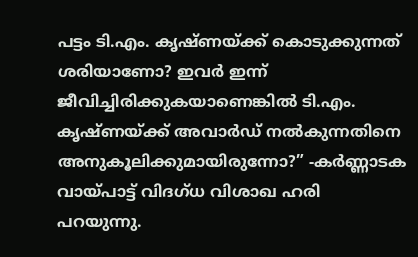പട്ടം ടി.എം. കൃഷ്ണയ്‌ക്ക് കൊടുക്കുന്നത് ശരിയാണോ? ഇവര്‍ ഇന്ന് ജീവിച്ചിരിക്കുകയാണെങ്കില്‍ ടി.എം. കൃഷ്ണയ്‌ക്ക് അവാര്‍ഡ് നല്‍കുന്നതിനെ അനുകൂലിക്കുമായിരുന്നോ?” -കര്‍ണ്ണാടക വായ്‌പാട്ട് വിദഗ്ധ വിശാഖ ഹരി പറയുന്നു.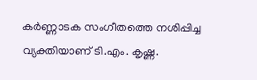കര്‍ണ്ണാടക സംഗീതത്തെ നശിപ്പിച്ച വ്യക്തിയാണ് ടി.എം. കൃഷ്ണ.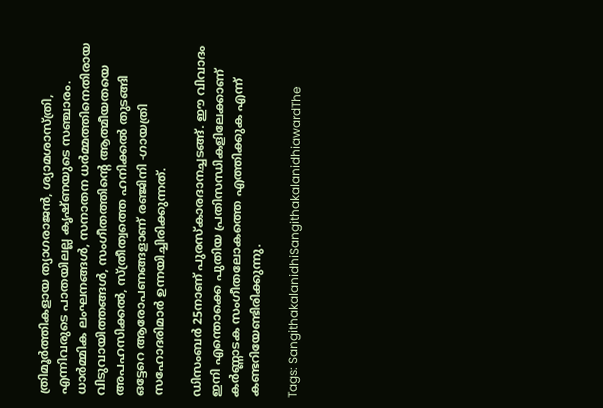ത്രിമൂര്‍ത്തികളായ ത്യാഗരാജന്‍, ശ്യാമശാസ്ത്രി, എന്നിവരുടെ പാതയിലല്ല കൃഷ്ണയുടെ സഞ്ചാരം. ധാര്‍മ്മിക ലംഘനങ്ങള്‍, സനാതന ധര്‍മ്മത്തിനെതിരായ വിടുവായിത്തങ്ങള്‍, സംഗീതത്തിന്റെ ആത്മീയതയെ അപഹസിക്കല്‍, സ്ത്രീത്വത്തെ ഹനിക്കല്‍ തുടങ്ങി ഒട്ടേറെ ആരോപണങ്ങളാണ് രഞ്ജിനി -ഗായത്രി സഹോദരിമാര്‍ ഉന്നയിച്ചിരിക്കുന്നത്.

ഡിസംബര്‍ 25നാണ് പുരസ്കാരദാനച്ചടങ്ങ്. ഈ വിവാദം ഇനി എന്തൊക്കെ പുതിയ പ്രതിസന്ധികളിലേക്കാണ് കര്‍ണ്ണാടക സംഗീതലോകത്തെ എത്തിക്കുക എന്ന് കണ്ടറിയേണ്ടിരിക്കുന്നു.

Tags: SangithakalanidhiSangithakalanidhiawardThe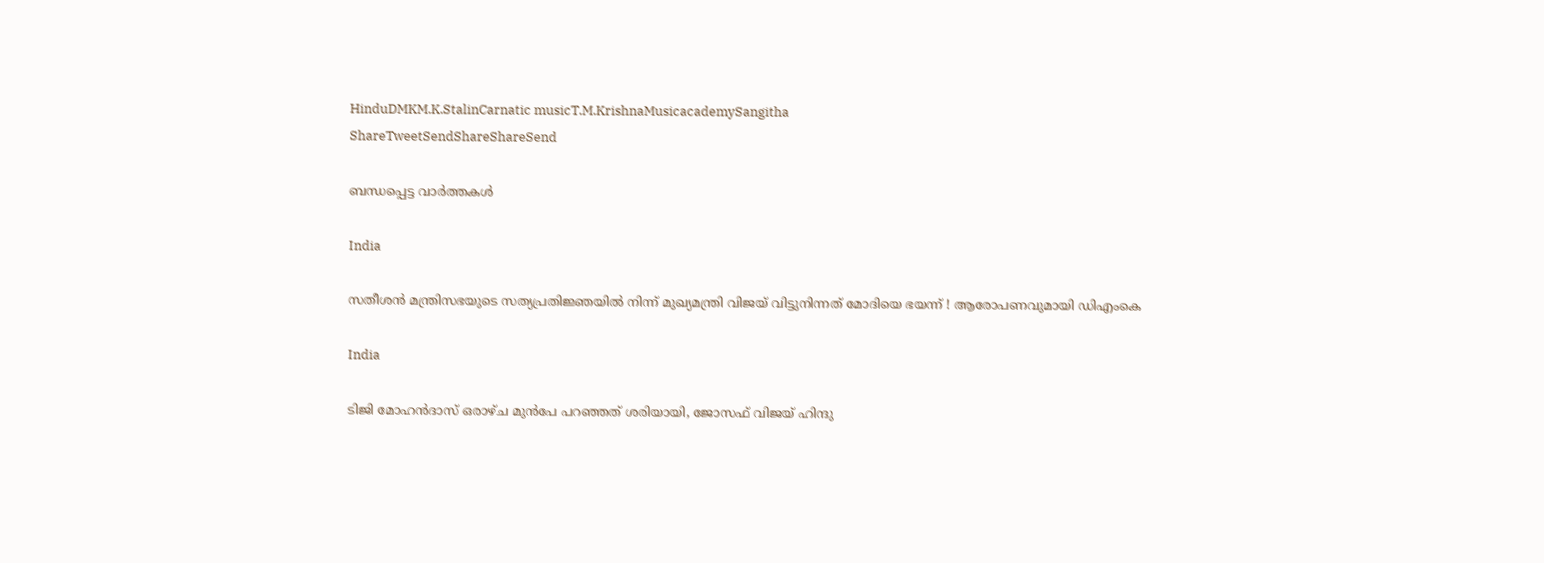HinduDMKM.K.StalinCarnatic musicT.M.KrishnaMusicacademySangitha
ShareTweetSendShareShareSend

ബന്ധപ്പെട്ട വാര്‍ത്തകള്‍

India

സതീശന്‍ മന്ത്രിസഭയുടെ സത്യപ്രതിജ്ഞയില്‍ നിന്ന് മുഖ്യമന്ത്രി വിജയ് വിട്ടുനിന്നത് മോദിയെ ഭയന്ന് ! ആരോപണവുമായി ഡിഎംകെ

India

ടിജി മോഹന്‍ദാസ് ഒരാഴ്ച മുന്‍പേ പറഞ്ഞത് ശരിയായി, ജോസഫ് വിജയ് ഹിന്ദു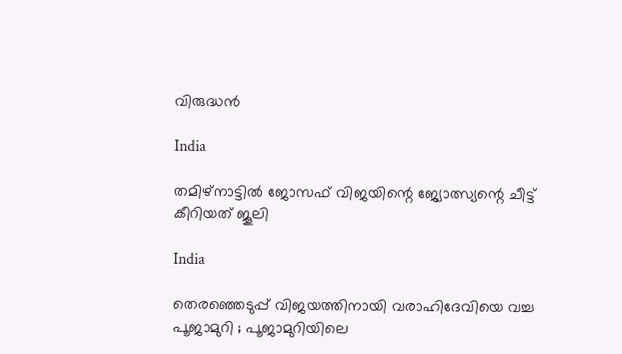വിരുദ്ധന്‍

India

തമിഴ്നാട്ടില്‍ ജോസഫ് വിജയിന്റെ ജ്യോത്സ്യന്റെ ചീട്ട് കീറിയത് ജൂലി

India

തെരഞ്ഞെടുപ്പ് വിജയത്തിനായി വരാഹിദേവിയെ വച്ച പൂജാമുറി ; പൂജാമുറിയിലെ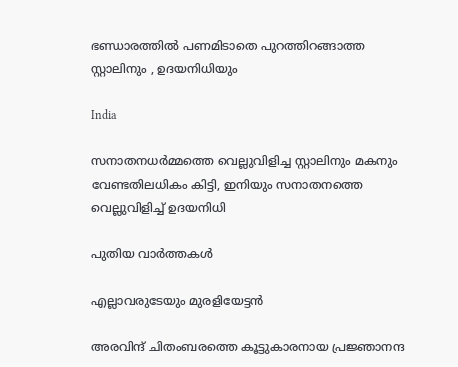ഭണ്ഡാരത്തിൽ പണമിടാതെ പുറത്തിറങ്ങാത്ത സ്റ്റാലിനും , ഉദയനിധിയും

India

സനാതനധര്‍മ്മത്തെ വെല്ലുവിളിച്ച സ്റ്റാലിനും മകനും വേണ്ടതിലധികം കിട്ടി, ഇനിയും സനാതനത്തെ വെല്ലുവിളിച്ച് ഉദയനിധി

പുതിയ വാര്‍ത്തകള്‍

എല്ലാവരുടേയും മുരളിയേട്ടന്‍

അരവിന്ദ് ചിതംബരത്തെ കൂട്ടുകാരനായ പ്രജ്ഞാനന്ദ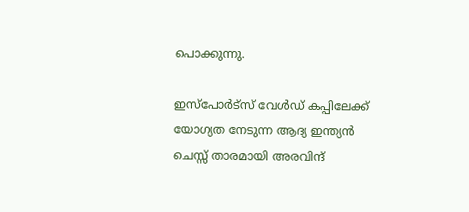പൊക്കുന്നു.

ഇസ്പോര്‍ട്സ് വേള്‍ഡ് കപ്പിലേക്ക് യോഗ്യത നേടുന്ന ആദ്യ ഇന്ത്യൻ ചെസ്സ് താരമായി അരവിന്ദ്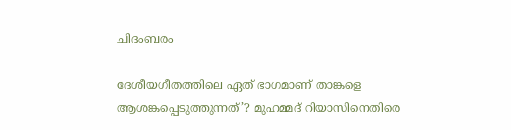ചിദംബരം

ദേശീയഗീതത്തിലെ ഏത് ഭാഗമാണ് താങ്കളെ ആശങ്കപ്പെടുത്തുന്നത്’? മുഹമ്മദ് റിയാസിനെതിരെ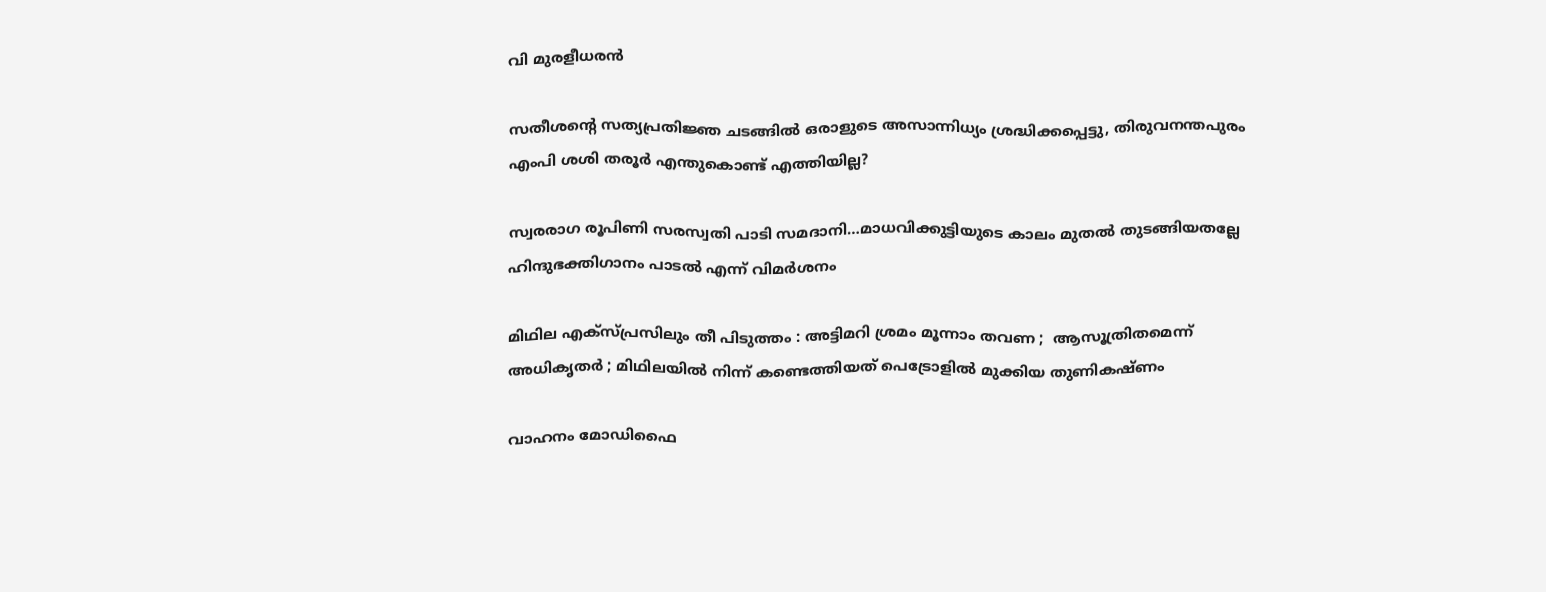വി മുരളീധരൻ

സതീശന്റെ സത്യപ്രതിജ്ഞ ചടങ്ങില്‍ ഒരാളുടെ അസാന്നിധ്യം ശ്രദ്ധിക്കപ്പെട്ടു, തിരുവനന്തപുരം എംപി ശശി തരൂര്‍ എന്തുകൊണ്ട് എത്തിയില്ല?

സ്വരരാഗ രൂപിണി സരസ്വതി പാടി സമദാനി…മാധവിക്കുട്ടിയുടെ കാലം മുതല്‍ തുടങ്ങിയതല്ലേ ഹിന്ദുഭക്തിഗാനം പാടല്‍ എന്ന് വിമര്‍ശനം

മിഥില എക്സ്പ്രസിലും തീ പിടുത്തം : അട്ടിമറി ശ്രമം മൂന്നാം തവണ ;  ആസൂത്രിതമെന്ന് അധികൃതർ ; മിഥിലയിൽ നിന്ന് കണ്ടെത്തിയത് പെട്രോളിൽ മുക്കിയ തുണികഷ്ണം

വാഹനം മോഡിഫൈ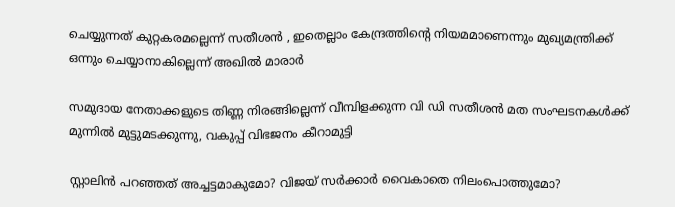ചെയ്യുന്നത് കുറ്റകരമല്ലെന്ന് സതീശന്‍ , ഇതെല്ലാം കേന്ദ്രത്തിന്റെ നിയമമാണെന്നും മുഖ്യമന്ത്രിക്ക് ഒന്നും ചെയ്യാനാകില്ലെന്ന് അഖില്‍ മാരാര്‍

സമുദായ നേതാക്കളുടെ തിണ്ണ നിരങ്ങില്ലെന്ന് വീമ്പിളക്കുന്ന വി ഡി സതീശന്‍ മത സംഘടനകള്‍ക്ക് മുന്നില്‍ മുട്ടുമടക്കുന്നു, വകുപ്പ് വിഭജനം കീറാമുട്ടി

സ്റ്റാലിന്‍ പറഞ്ഞത് അച്ചട്ടമാകുമോ? വിജയ് സർക്കാര്‍ വൈകാതെ നിലംപൊത്തുമോ?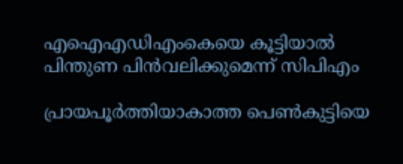എഐഎഡിഎംകെയെ കൂട്ടിയാൽ പിന്തുണ പിൻവലിക്കുമെന്ന് സിപിഎം

പ്രായപൂര്‍ത്തിയാകാത്ത പെണ്‍കുട്ടിയെ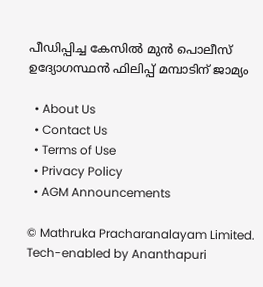പീഡിപ്പിച്ച കേസില്‍ മുന്‍ പൊലീസ് ഉദ്യോഗസ്ഥന്‍ ഫിലിപ്പ് മമ്പാടിന് ജാമ്യം

  • About Us
  • Contact Us
  • Terms of Use
  • Privacy Policy
  • AGM Announcements

© Mathruka Pracharanalayam Limited.
Tech-enabled by Ananthapuri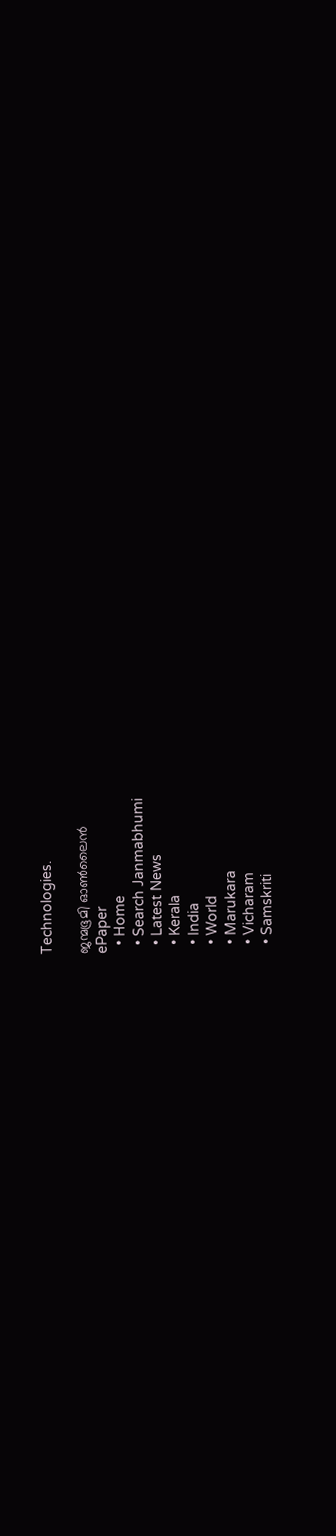Technologies.

ജന്മഭൂമി ഓണ്‍ലൈന്‍
ePaper
  • Home
  • Search Janmabhumi
  • Latest News
  • Kerala
  • India
  • World
  • Marukara
  • Vicharam
  • Samskriti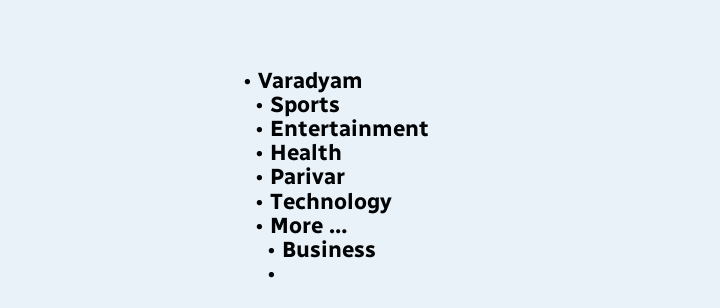• Varadyam
  • Sports
  • Entertainment
  • Health
  • Parivar
  • Technology
  • More …
    • Business
    •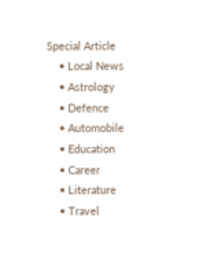Special Article
    • Local News
    • Astrology
    • Defence
    • Automobile
    • Education
    • Career
    • Literature
    • Travel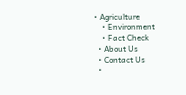• Agriculture
    • Environment
    • Fact Check
  • About Us
  • Contact Us
  •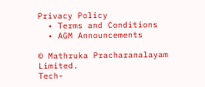Privacy Policy
  • Terms and Conditions
  • AGM Announcements

© Mathruka Pracharanalayam Limited.
Tech-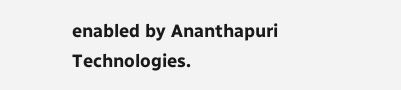enabled by Ananthapuri Technologies.